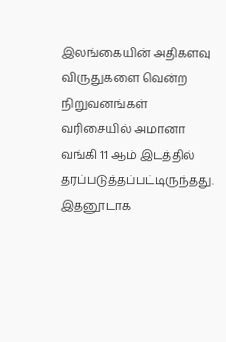இலங்கையின் அதிகளவு விருதுகளை வென்ற நிறுவனங்கள் வரிசையில் அமானா வங்கி 11 ஆம் இடத்தில் தரப்படுத்தப்பட்டிருந்தது. இதனூடாக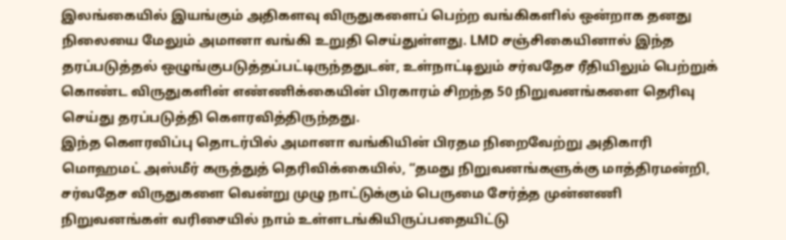இலங்கையில் இயங்கும் அதிகளவு விருதுகளைப் பெற்ற வங்கிகளில் ஒன்றாக தனது நிலையை மேலும் அமானா வங்கி உறுதி செய்துள்ளது. LMD சஞ்சிகையினால் இந்த தரப்படுத்தல் ஒழுங்குபடுத்தப்பட்டிருந்ததுடன், உள்நாட்டிலும் சர்வதேச ரீதியிலும் பெற்றுக் கொண்ட விருதுகளின் எண்ணிக்கையின் பிரகாரம் சிறந்த 50 நிறுவனங்களை தெரிவு செய்து தரப்படுத்தி கௌரவித்திருந்தது.
இந்த கௌரவிப்பு தொடர்பில் அமானா வங்கியின் பிரதம நிறைவேற்று அதிகாரி மொஹமட் அஸ்மீர் கருத்துத் தெரிவிக்கையில், “தமது நிறுவனங்களுக்கு மாத்திரமன்றி, சர்வதேச விருதுகளை வென்று முழு நாட்டுக்கும் பெருமை சேர்த்த முன்னணி நிறுவனங்கள் வரிசையில் நாம் உள்ளடங்கியிருப்பதையிட்டு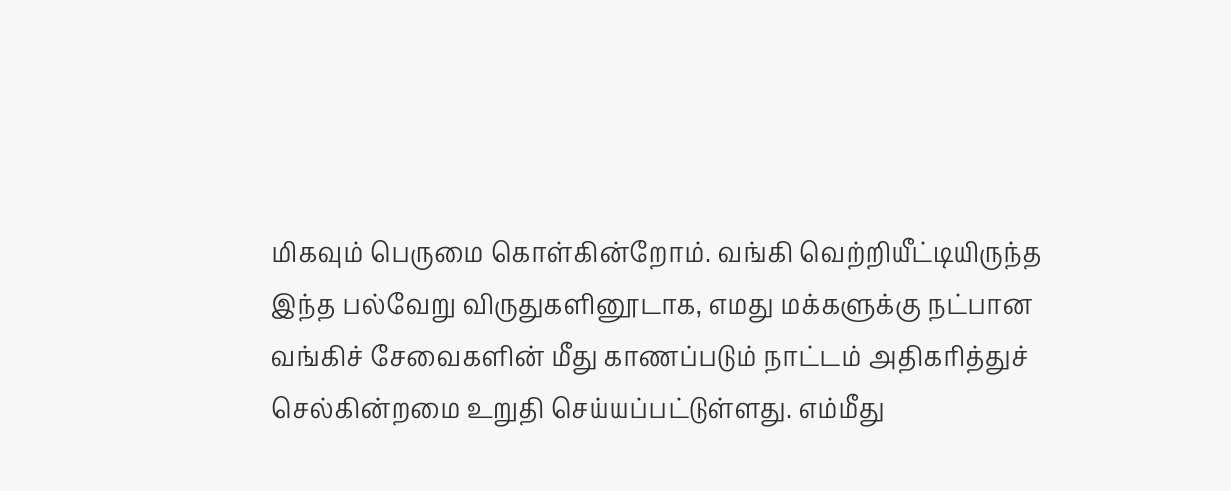மிகவும் பெருமை கொள்கின்றோம். வங்கி வெற்றியீட்டியிருந்த இந்த பல்வேறு விருதுகளினூடாக, எமது மக்களுக்கு நட்பான வங்கிச் சேவைகளின் மீது காணப்படும் நாட்டம் அதிகரித்துச் செல்கின்றமை உறுதி செய்யப்பட்டுள்ளது. எம்மீது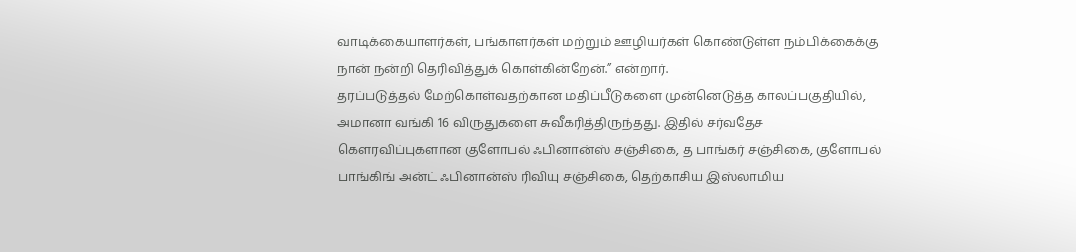வாடிக்கையாளர்கள், பங்காளர்கள் மற்றும் ஊழியர்கள் கொண்டுள்ள நம்பிக்கைக்கு நான் நன்றி தெரிவித்துக் கொள்கின்றேன்.” என்றார்.
தரப்படுத்தல் மேற்கொள்வதற்கான மதிப்பீடுகளை முன்னெடுத்த காலப்பகுதியில், அமானா வங்கி 16 விருதுகளை சுவீகரித்திருந்தது. இதில் சர்வதேச கௌரவிப்புகளான குளோபல் ஃபினான்ஸ் சஞ்சிகை, த பாங்கர் சஞ்சிகை, குளோபல் பாங்கிங் அன்ட் ஃபினான்ஸ் ரிவியு சஞ்சிகை, தெற்காசிய இஸ்லாமிய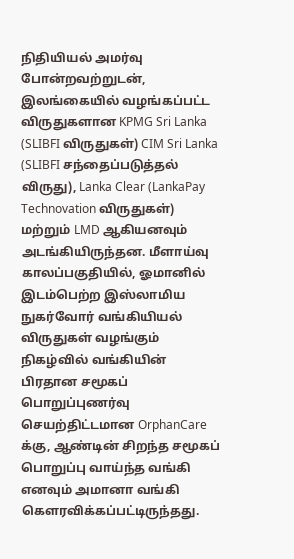நிதியியல் அமர்வு போன்றவற்றுடன், இலங்கையில் வழங்கப்பட்ட விருதுகளான KPMG Sri Lanka (SLIBFI விருதுகள்) CIM Sri Lanka (SLIBFI சந்தைப்படுத்தல் விருது), Lanka Clear (LankaPay Technovation விருதுகள்) மற்றும் LMD ஆகியனவும் அடங்கியிருந்தன. மீளாய்வு காலப்பகுதியில், ஓமானில் இடம்பெற்ற இஸ்லாமிய நுகர்வோர் வங்கியியல் விருதுகள் வழங்கும் நிகழ்வில் வங்கியின் பிரதான சமூகப் பொறுப்புணர்வு செயற்திட்டமான OrphanCare க்கு, ஆண்டின் சிறந்த சமூகப் பொறுப்பு வாய்ந்த வங்கி எனவும் அமானா வங்கி கௌரவிக்கப்பட்டிருந்தது.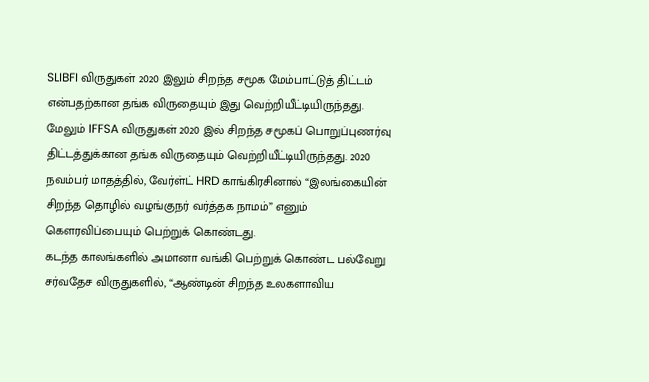SLIBFI விருதுகள் 2020 இலும் சிறந்த சமூக மேம்பாட்டுத் திட்டம் என்பதற்கான தங்க விருதையும் இது வெற்றியீட்டியிருந்தது. மேலும் IFFSA விருதுகள் 2020 இல் சிறந்த சமூகப் பொறுப்புணர்வு திட்டத்துக்கான தங்க விருதையும் வெற்றியீட்டியிருந்தது. 2020 நவம்பர் மாதத்தில், வேர்ள்ட் HRD காங்கிரசினால் “இலங்கையின் சிறந்த தொழில் வழங்குநர் வர்த்தக நாமம்” எனும் கௌரவிப்பையும் பெற்றுக் கொண்டது.
கடந்த காலங்களில் அமானா வங்கி பெற்றுக் கொண்ட பல்வேறு சர்வதேச விருதுகளில், “ஆண்டின் சிறந்த உலகளாவிய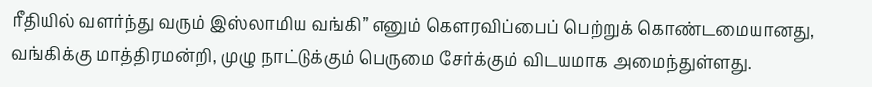ரீதியில் வளர்ந்து வரும் இஸ்லாமிய வங்கி” எனும் கௌரவிப்பைப் பெற்றுக் கொண்டமையானது, வங்கிக்கு மாத்திரமன்றி, முழு நாட்டுக்கும் பெருமை சேர்க்கும் விடயமாக அமைந்துள்ளது.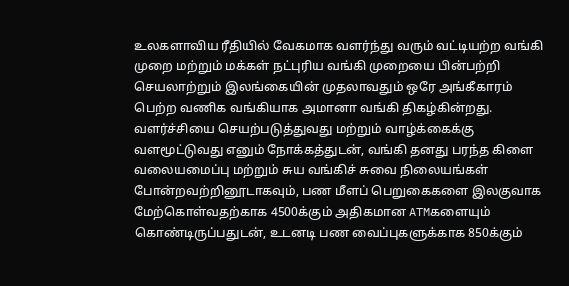உலகளாவிய ரீதியில் வேகமாக வளர்ந்து வரும் வட்டியற்ற வங்கி முறை மற்றும் மக்கள் நட்புரிய வங்கி முறையை பின்பற்றி செயலாற்றும் இலங்கையின் முதலாவதும் ஒரே அங்கீகாரம் பெற்ற வணிக வங்கியாக அமானா வங்கி திகழ்கின்றது. வளர்ச்சியை செயற்படுத்துவது மற்றும் வாழ்க்கைக்கு வளமூட்டுவது எனும் நோக்கத்துடன், வங்கி தனது பரந்த கிளை வலையமைப்பு மற்றும் சுய வங்கிச் சுவை நிலையங்கள் போன்றவற்றினூடாகவும், பண மீளப் பெறுகைகளை இலகுவாக மேற்கொள்வதற்காக 4500க்கும் அதிகமான ATMகளையும் கொண்டிருப்பதுடன், உடனடி பண வைப்புகளுக்காக 850க்கும்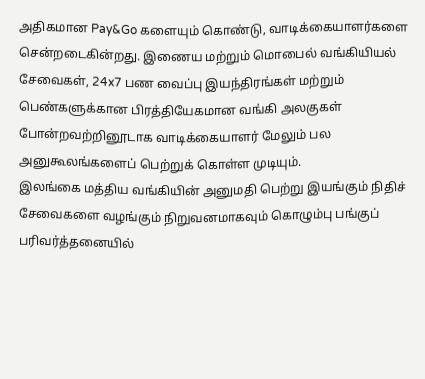அதிகமான Pay&Go களையும் கொண்டு, வாடிக்கையாளர்களை சென்றடைகின்றது. இணைய மற்றும் மொபைல் வங்கியியல் சேவைகள், 24x7 பண வைப்பு இயந்திரங்கள் மற்றும் பெண்களுக்கான பிரத்தியேகமான வங்கி அலகுகள் போன்றவற்றினூடாக வாடிக்கையாளர் மேலும் பல அனுகூலங்களைப் பெற்றுக் கொள்ள முடியும்.
இலங்கை மத்திய வங்கியின் அனுமதி பெற்று இயங்கும் நிதிச் சேவைகளை வழங்கும் நிறுவனமாகவும் கொழும்பு பங்குப் பரிவர்த்தனையில்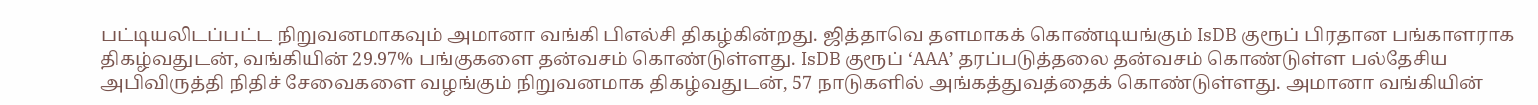பட்டியலிடப்பட்ட நிறுவனமாகவும் அமானா வங்கி பிஎல்சி திகழ்கின்றது. ஜித்தாவெ தளமாகக் கொண்டியங்கும் IsDB குரூப் பிரதான பங்காளராக திகழ்வதுடன், வங்கியின் 29.97% பங்குகளை தன்வசம் கொண்டுள்ளது. IsDB குரூப் ‘AAA’ தரப்படுத்தலை தன்வசம் கொண்டுள்ள பல்தேசிய அபிவிருத்தி நிதிச் சேவைகளை வழங்கும் நிறுவனமாக திகழ்வதுடன், 57 நாடுகளில் அங்கத்துவத்தைக் கொண்டுள்ளது. அமானா வங்கியின்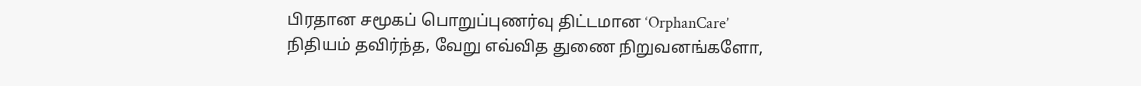பிரதான சமூகப் பொறுப்புணர்வு திட்டமான ‘OrphanCare’ நிதியம் தவிர்ந்த, வேறு எவ்வித துணை நிறுவனங்களோ,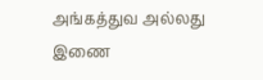அங்கத்துவ அல்லது இணை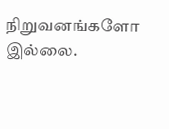நிறுவனங்களோ இல்லை.